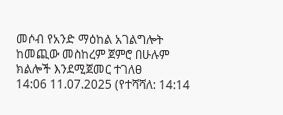መሶብ የአንድ ማዕከል አገልግሎት ከመጪው መስከረም ጀምሮ በሁሉም ክልሎች እንደሚጀመር ተገለፀ
14:06 11.07.2025 (የተሻሻለ: 14:14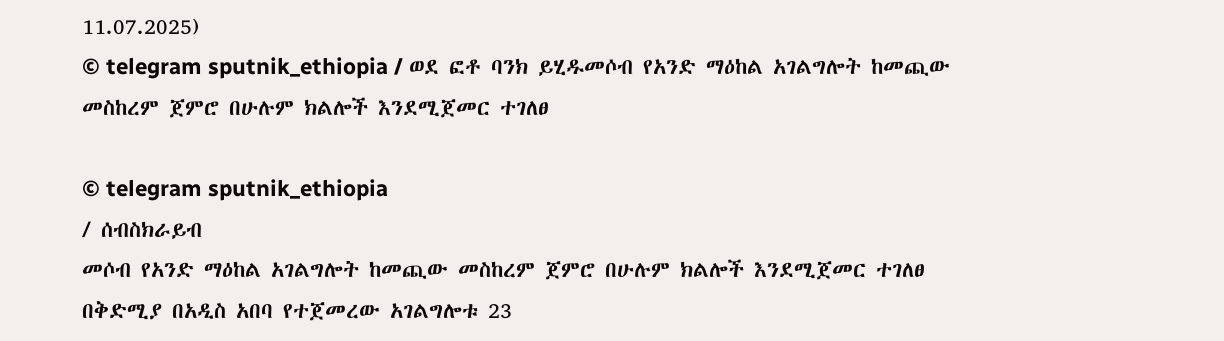11.07.2025)
© telegram sputnik_ethiopia / ወደ ፎቶ ባንክ ይሂዱመሶብ የአንድ ማዕከል አገልግሎት ከመጪው መስከረም ጀምሮ በሁሉም ክልሎች እንደሚጀመር ተገለፀ

© telegram sputnik_ethiopia
/ ሰብስክራይብ
መሶብ የአንድ ማዕከል አገልግሎት ከመጪው መስከረም ጀምሮ በሁሉም ክልሎች እንደሚጀመር ተገለፀ
በቅድሚያ በአዲስ አበባ የተጀመረው አገልግሎቱ 23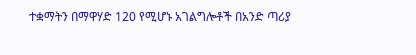ተቋማትን በማዋሃድ 120 የሚሆኑ አገልግሎቶች በአንድ ጣሪያ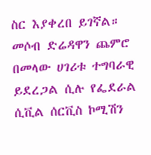ስር እያቀረበ ይገኛል።
መሶብ ድሬዳዋን ጨምሮ በመላው ሀገሪቱ ተግባራዊ ይደረጋል ሲሉ የፌደራል ሲቪል ሰርቪስ ኮሚሽን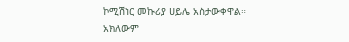ኮሚሽነር መኩሪያ ሀይሌ አስታውቀዋል።
አክለውም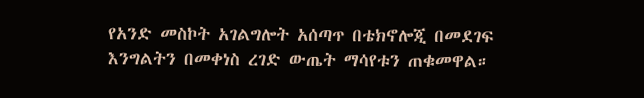የአንድ መስኮት አገልግሎት አሰጣጥ በቴክኖሎጂ በመደገፍ እንግልትን በመቀነስ ረገድ ውጤት ማሳየቱን ጠቁመዋል።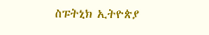ስፑትኒክ ኢትዮጵያ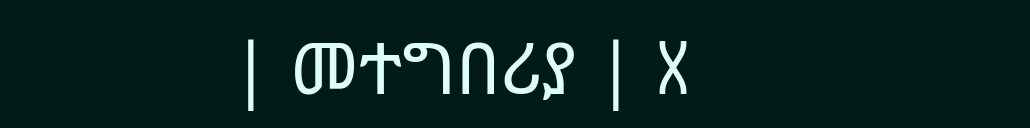| መተግበሪያ | X